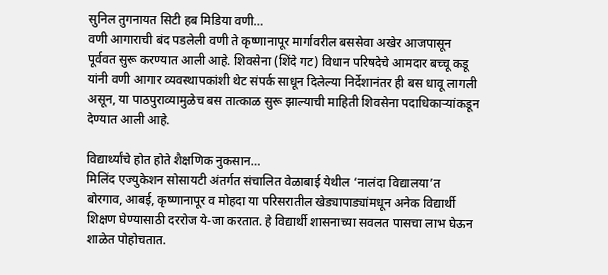सुनिल तुगनायत सिटी हब मिडिया वणी…
वणी आगाराची बंद पडलेली वणी ते कृष्णानापूर मार्गावरील बससेवा अखेर आजपासून पूर्ववत सुरू करण्यात आली आहे. शिवसेना (शिंदे गट) विधान परिषदेचे आमदार बच्चू कडू यांनी वणी आगार व्यवस्थापकांशी थेट संपर्क साधून दिलेल्या निर्देशानंतर ही बस धावू लागली असून, या पाठपुराव्यामुळेच बस तात्काळ सुरू झाल्याची माहिती शिवसेना पदाधिकाऱ्यांकडून देण्यात आली आहे.

विद्यार्थ्यांचे होत होते शैक्षणिक नुकसान…
मिलिंद एज्युकेशन सोसायटी अंतर्गत संचालित वेळाबाई येथील ‘नालंदा विद्यालया’त बोरगाव, आबई, कृष्णानापूर व मोहदा या परिसरातील खेड्यापाड्यांमधून अनेक विद्यार्थी शिक्षण घेण्यासाठी दररोज ये-जा करतात. हे विद्यार्थी शासनाच्या सवलत पासचा लाभ घेऊन शाळेत पोहोचतात.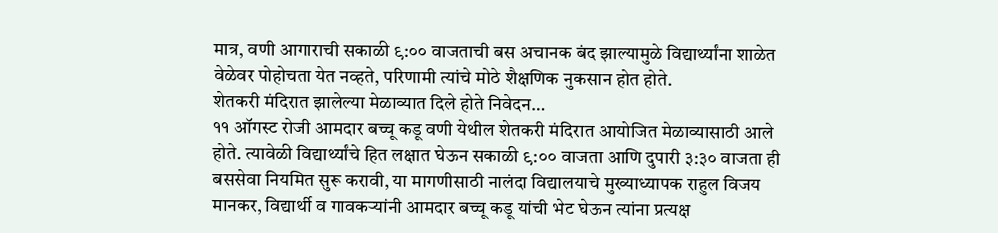मात्र, वणी आगाराची सकाळी ९:०० वाजताची बस अचानक बंद झाल्यामुळे विद्यार्थ्यांना शाळेत वेळेवर पोहोचता येत नव्हते, परिणामी त्यांचे मोठे शैक्षणिक नुकसान होत होते.
शेतकरी मंदिरात झालेल्या मेळाव्यात दिले होते निवेदन…
११ ऑगस्ट रोजी आमदार बच्चू कडू वणी येथील शेतकरी मंदिरात आयोजित मेळाव्यासाठी आले होते. त्यावेळी विद्यार्थ्यांचे हित लक्षात घेऊन सकाळी ९:०० वाजता आणि दुपारी ३:३० वाजता ही बससेवा नियमित सुरू करावी, या मागणीसाठी नालंदा विद्यालयाचे मुख्याध्यापक राहुल विजय मानकर, विद्यार्थी व गावकऱ्यांनी आमदार बच्चू कडू यांची भेट घेऊन त्यांना प्रत्यक्ष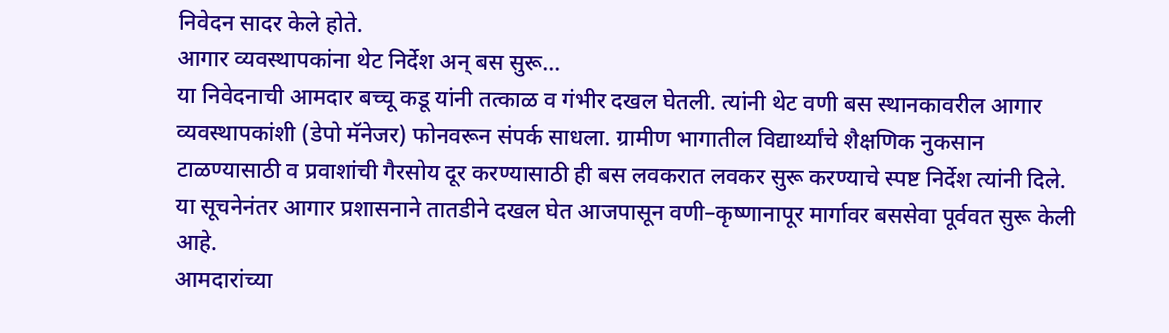निवेदन सादर केले होते.
आगार व्यवस्थापकांना थेट निर्देश अन् बस सुरू…
या निवेदनाची आमदार बच्चू कडू यांनी तत्काळ व गंभीर दखल घेतली. त्यांनी थेट वणी बस स्थानकावरील आगार व्यवस्थापकांशी (डेपो मॅनेजर) फोनवरून संपर्क साधला. ग्रामीण भागातील विद्यार्थ्यांचे शैक्षणिक नुकसान टाळण्यासाठी व प्रवाशांची गैरसोय दूर करण्यासाठी ही बस लवकरात लवकर सुरू करण्याचे स्पष्ट निर्देश त्यांनी दिले. या सूचनेनंतर आगार प्रशासनाने तातडीने दखल घेत आजपासून वणी–कृष्णानापूर मार्गावर बससेवा पूर्ववत सुरू केली आहे.
आमदारांच्या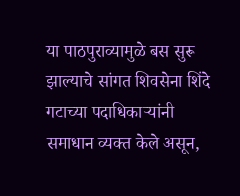या पाठपुराव्यामुळे बस सुरू झाल्याचे सांगत शिवसेना शिंदे गटाच्या पदाधिकाऱ्यांनी समाधान व्यक्त केले असून,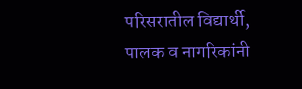परिसरातील विद्यार्थी, पालक व नागरिकांनी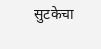सुटकेचा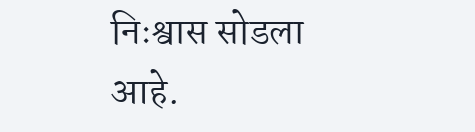निःश्वास सोडला आहे.